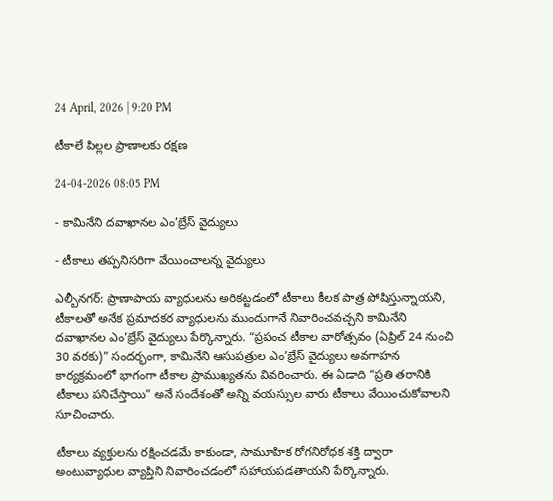24 April, 2026 | 9:20 PM

టీకాలే పిల్లల ప్రాణాలకు రక్షణ

24-04-2026 08:05 PM

- కామినేని దవాఖానల ఎం’బ్రేస్ వైద్యులు

- టీకాలు తప్పనిసరిగా వేయించాలన్న వైద్యులు

ఎల్బీనగర్: ప్రాణాపాయ వ్యాధులను అరికట్టడంలో టీకాలు కీలక పాత్ర పోషిస్తున్నాయని, టీకాలతో అనేక ప్రమాదకర వ్యాధులను ముందుగానే నివారించవచ్చని కామినేని దవాఖానల ఎం’బ్రేస్ వైద్యులు పేర్కొన్నారు. “ప్రపంచ టీకాల వారోత్సవం (ఏప్రిల్ 24 నుంచి 30 వరకు)” సందర్భంగా, కామినేని ఆసుపత్రుల ఎం’బ్రేస్ వైద్యులు అవగాహన కార్యక్రమంలో భాగంగా టీకాల ప్రాముఖ్యతను వివరించారు. ఈ ఏడాది “ప్రతి తరానికి టీకాలు పనిచేస్తాయి” అనే సందేశంతో అన్ని వయస్సుల వారు టీకాలు వేయించుకోవాలని సూచించారు.

టీకాలు వ్యక్తులను రక్షించడమే కాకుండా, సామూహిక రోగనిరోధక శక్తి ద్వారా అంటువ్యాధుల వ్యాప్తిని నివారించడంలో సహాయపడతాయని పేర్కొన్నారు.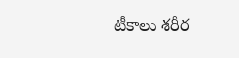టీకాలు శరీర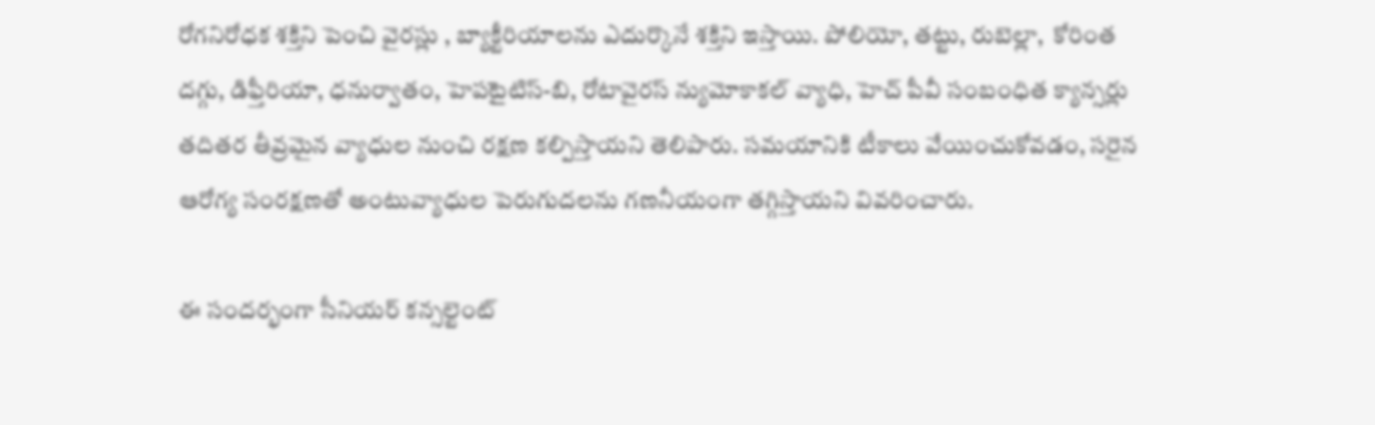రోగనిరోధక శక్తిని పెంచి వైరస్లు , బ్యాక్టీరియాలను ఎదుర్కొనే శక్తిని ఇస్తాయి. పోలియో, తట్టు, రుబెల్లా,  కోరింత దగ్గు, డిఫ్తీరియా, ధనుర్వాతం, హెపటైటిస్-బి, రోటావైరస్ న్యుమోకాకల్ వ్యాధి, హెచ్ పీవీ సంబంధిత క్యాన్సర్లు తదితర తీవ్రమైన వ్యాధుల నుంచి రక్షణ కల్పిస్తాయని తెలిపారు. సమయానికి టీకాలు వేయించుకోవడం, సరైన ఆరోగ్య సంరక్షణతో అంటువ్యాధుల పెరుగుదలను గణనీయంగా తగ్గిస్తాయని వివరించారు.

ఈ సందర్భంగా సీనియర్ కన్సల్టెంట్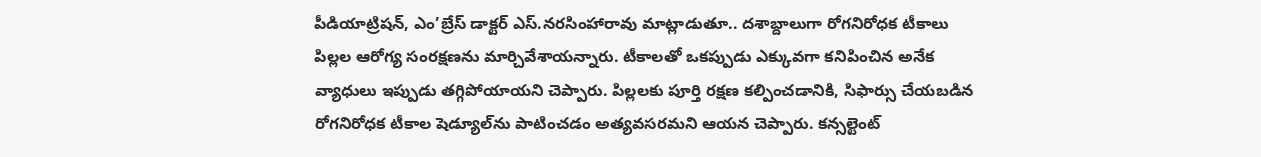పీడియాట్రిషన్, ఎం’బ్రేస్ డాక్టర్ ఎస్.నరసింహారావు మాట్లాడుతూ.. దశాబ్దాలుగా రోగనిరోధక టీకాలు పిల్లల ఆరోగ్య సంరక్షణను మార్చివేశాయన్నారు. టీకాలతో ఒకప్పుడు ఎక్కువగా కనిపించిన అనేక వ్యాధులు ఇప్పుడు తగ్గిపోయాయని చెప్పారు. పిల్లలకు పూర్తి రక్షణ కల్పించడానికి, సిఫార్సు చేయబడిన రోగనిరోధక టీకాల షెడ్యూల్‌ను పాటించడం అత్యవసరమని ఆయన చెప్పారు. కన్సల్టెంట్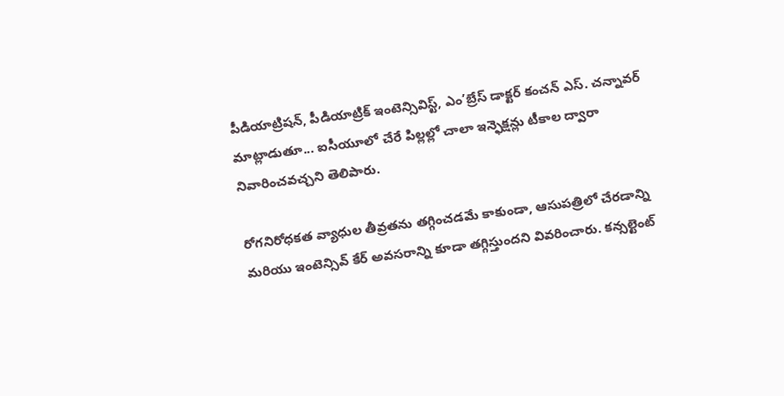పీడియాట్రిషన్, పీడియాట్రిక్ ఇంటెన్సివిస్ట్, ఎం’బ్రేస్ డాక్టర్ కంచన్ ఎస్. చన్నావర్ మాట్లాడుతూ... ఐసీయూలో చేరే పిల్లల్లో చాలా ఇన్ఫెక్షన్లు టీకాల ద్వారా నివారించవచ్చని తెలిపారు.

రోగనిరోధకత వ్యాధుల తీవ్రతను తగ్గించడమే కాకుండా, ఆసుపత్రిలో చేరడాన్ని మరియు ఇంటెన్సివ్ కేర్ అవసరాన్ని కూడా తగ్గిస్తుందని వివరించారు. కన్సల్టెంట్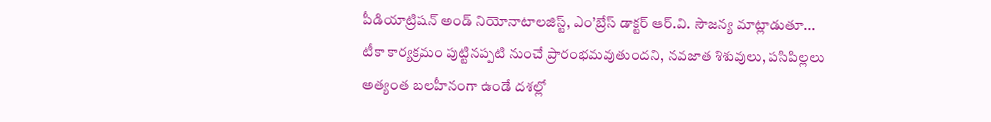పీడియాట్రిషన్ అండ్ నియోనాటాలజిస్ట్, ఎం’బ్రేస్ డాక్టర్ ఆర్.వి. సౌజన్య మాట్లాడుతూ... టీకా కార్యక్రమం పుట్టినప్పటి నుంచే ప్రారంభమవుతుందని, నవజాత శిశువులు, పసిపిల్లలు అత్యంత బలహీనంగా ఉండే దశల్లో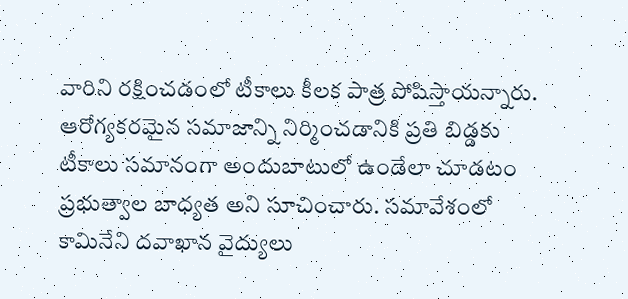వారిని రక్షించడంలో టీకాలు కీలక పాత్ర పోషిస్తాయన్నారు.  ఆరోగ్యకరమైన సమాజాన్ని నిర్మించడానికి ప్రతి బిడ్డకు టీకాలు సమానంగా అందుబాటులో ఉండేలా చూడటం ప్రభుత్వాల బాధ్యత అని సూచించారు. సమావేశంలో కామినేని దవాఖాన వైద్యులు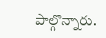పాల్గొన్నారు.